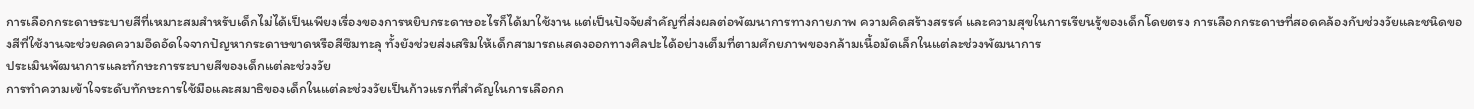การเลือกกระดาษระบายสีที่เหมาะสมสำหรับเด็กไม่ได้เป็นเพียงเรื่องของการหยิบกระดาษอะไรก็ได้มาใช้งาน แต่เป็นปัจจัยสำคัญที่ส่งผลต่อพัฒนาการทางกายภาพ ความคิดสร้างสรรค์ และความสุขในการเรียนรู้ของเด็กโดยตรง การเลือกกระดาษที่สอดคล้องกับช่วงวัยและชนิดของสีที่ใช้งานจะช่วยลดความอึดอัดใจจากปัญหากระดาษขาดหรือสีซึมทะลุ ทั้งยังช่วยส่งเสริมให้เด็กสามารถแสดงออกทางศิลปะได้อย่างเต็มที่ตามศักยภาพของกล้ามเนื้อมัดเล็กในแต่ละช่วงพัฒนาการ
ประเมินพัฒนาการและทักษะการระบายสีของเด็กแต่ละช่วงวัย
การทำความเข้าใจระดับทักษะการใช้มือและสมาธิของเด็กในแต่ละช่วงวัยเป็นก้าวแรกที่สำคัญในการเลือกก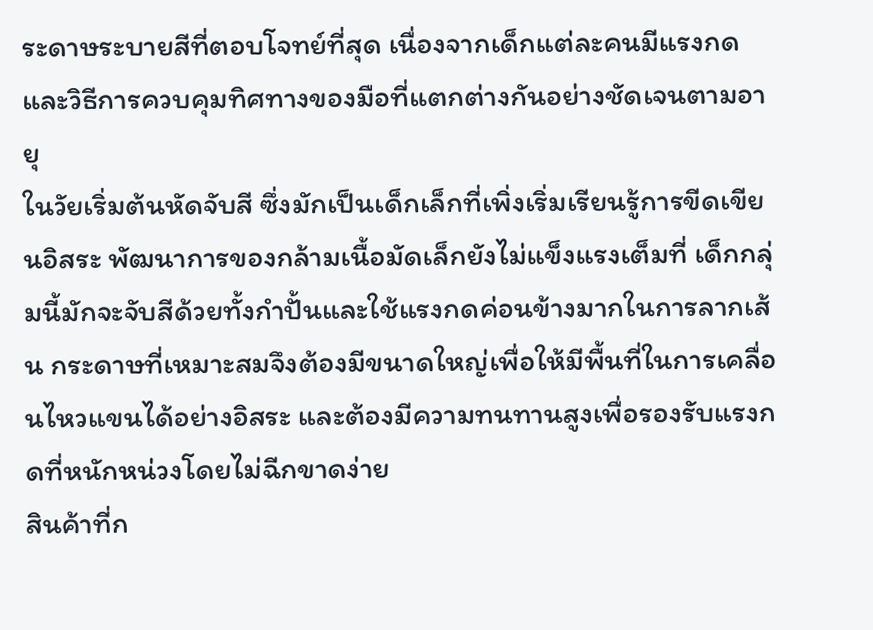ระดาษระบายสีที่ตอบโจทย์ที่สุด เนื่องจากเด็กแต่ละคนมีแรงกดและวิธีการควบคุมทิศทางของมือที่แตกต่างกันอย่างชัดเจนตามอายุ
ในวัยเริ่มต้นหัดจับสี ซึ่งมักเป็นเด็กเล็กที่เพิ่งเริ่มเรียนรู้การขีดเขียนอิสระ พัฒนาการของกล้ามเนื้อมัดเล็กยังไม่แข็งแรงเต็มที่ เด็กกลุ่มนี้มักจะจับสีด้วยทั้งกำปั้นและใช้แรงกดค่อนข้างมากในการลากเส้น กระดาษที่เหมาะสมจึงต้องมีขนาดใหญ่เพื่อให้มีพื้นที่ในการเคลื่อนไหวแขนได้อย่างอิสระ และต้องมีความทนทานสูงเพื่อรองรับแรงกดที่หนักหน่วงโดยไม่ฉีกขาดง่าย
สินค้าที่ก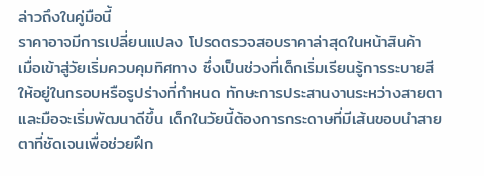ล่าวถึงในคู่มือนี้
ราคาอาจมีการเปลี่ยนแปลง โปรดตรวจสอบราคาล่าสุดในหน้าสินค้า
เมื่อเข้าสู่วัยเริ่มควบคุมทิศทาง ซึ่งเป็นช่วงที่เด็กเริ่มเรียนรู้การระบายสีให้อยู่ในกรอบหรือรูปร่างที่กำหนด ทักษะการประสานงานระหว่างสายตาและมือจะเริ่มพัฒนาดีขึ้น เด็กในวัยนี้ต้องการกระดาษที่มีเส้นขอบนำสายตาที่ชัดเจนเพื่อช่วยฝึก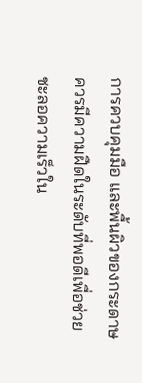การควบคุมมือ และพื้นผิวของกระดาษควรมีความฝืดในระดับที่พอดีเพื่อช่วยชะลอความเร็วใน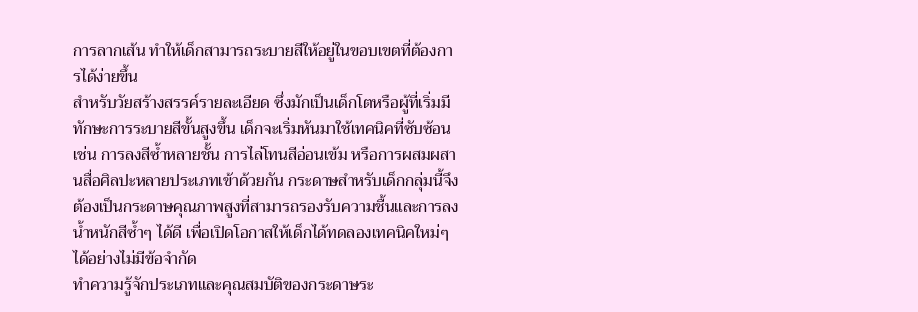การลากเส้น ทำให้เด็กสามารถระบายสีให้อยู่ในขอบเขตที่ต้องการได้ง่ายขึ้น
สำหรับวัยสร้างสรรค์รายละเอียด ซึ่งมักเป็นเด็กโตหรือผู้ที่เริ่มมีทักษะการระบายสีขั้นสูงขึ้น เด็กจะเริ่มหันมาใช้เทคนิคที่ซับซ้อน เช่น การลงสีซ้ำหลายชั้น การไล่โทนสีอ่อนเข้ม หรือการผสมผสานสื่อศิลปะหลายประเภทเข้าด้วยกัน กระดาษสำหรับเด็กกลุ่มนี้จึงต้องเป็นกระดาษคุณภาพสูงที่สามารถรองรับความชื้นและการลงน้ำหนักสีซ้ำๆ ได้ดี เพื่อเปิดโอกาสให้เด็กได้ทดลองเทคนิคใหม่ๆ ได้อย่างไม่มีข้อจำกัด
ทำความรู้จักประเภทและคุณสมบัติของกระดาษระ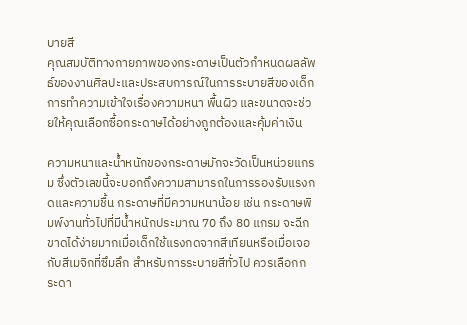บายสี
คุณสมบัติทางกายภาพของกระดาษเป็นตัวกำหนดผลลัพธ์ของงานศิลปะและประสบการณ์ในการระบายสีของเด็ก การทำความเข้าใจเรื่องความหนา พื้นผิว และขนาดจะช่วยให้คุณเลือกซื้อกระดาษได้อย่างถูกต้องและคุ้มค่าเงิน

ความหนาและน้ำหนักของกระดาษมักจะวัดเป็นหน่วยแกรม ซึ่งตัวเลขนี้จะบอกถึงความสามารถในการรองรับแรงกดและความชื้น กระดาษที่มีความหนาน้อย เช่น กระดาษพิมพ์งานทั่วไปที่มีน้ำหนักประมาณ 70 ถึง 80 แกรม จะฉีกขาดได้ง่ายมากเมื่อเด็กใช้แรงกดจากสีเทียนหรือเมื่อเจอกับสีเมจิกที่ซึมลึก สำหรับการระบายสีทั่วไป ควรเลือกกระดา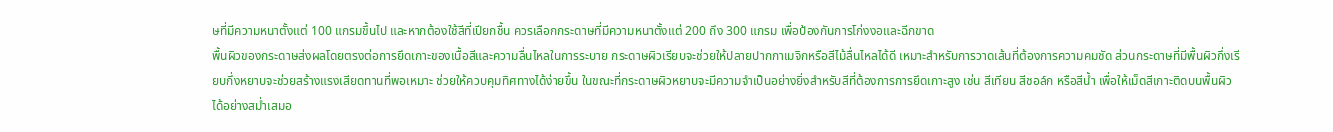ษที่มีความหนาตั้งแต่ 100 แกรมขึ้นไป และหากต้องใช้สีที่เปียกชื้น ควรเลือกกระดาษที่มีความหนาตั้งแต่ 200 ถึง 300 แกรม เพื่อป้องกันการโก่งงอและฉีกขาด
พื้นผิวของกระดาษส่งผลโดยตรงต่อการยึดเกาะของเนื้อสีและความลื่นไหลในการระบาย กระดาษผิวเรียบจะช่วยให้ปลายปากกาเมจิกหรือสีไม้ลื่นไหลได้ดี เหมาะสำหรับการวาดเส้นที่ต้องการความคมชัด ส่วนกระดาษที่มีพื้นผิวกึ่งเรียบกึ่งหยาบจะช่วยสร้างแรงเสียดทานที่พอเหมาะ ช่วยให้ควบคุมทิศทางได้ง่ายขึ้น ในขณะที่กระดาษผิวหยาบจะมีความจำเป็นอย่างยิ่งสำหรับสีที่ต้องการการยึดเกาะสูง เช่น สีเทียน สีชอล์ก หรือสีน้ำ เพื่อให้เม็ดสีเกาะติดบนพื้นผิวได้อย่างสม่ำเสมอ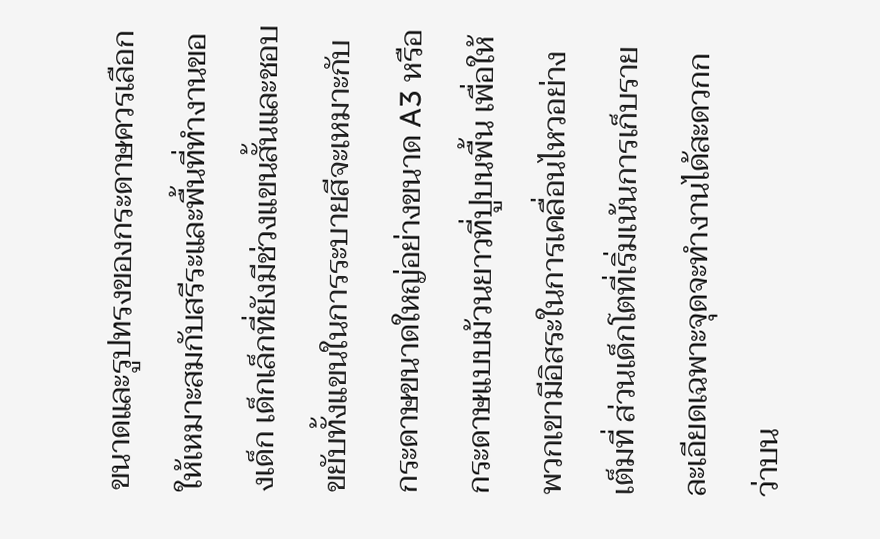ขนาดและรูปทรงของกระดาษควรเลือกให้เหมาะสมกับสรีระและพื้นที่ทำงานของเด็ก เด็กเล็กที่ยังมีช่วงแขนสั้นและชอบขยับทั้งแขนในการระบายสีจะเหมาะกับกระดาษขนาดใหญ่อย่างขนาด A3 หรือกระดาษแบบม้วนยาวที่ปูบนพื้น เพื่อให้พวกเขามีอิสระในการเคลื่อนไหวอย่างเต็มที่ ส่วนเด็กโตที่เริ่มเน้นการเก็บรายละเอียดเฉพาะจุดจะทำงานได้สะดวกกว่าบน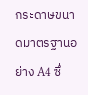กระดาษขนาดมาตรฐานอย่าง A4 ซึ่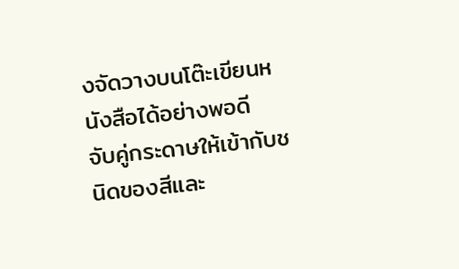งจัดวางบนโต๊ะเขียนหนังสือได้อย่างพอดี
จับคู่กระดาษให้เข้ากับชนิดของสีและ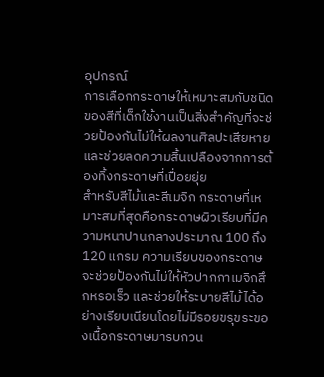อุปกรณ์
การเลือกกระดาษให้เหมาะสมกับชนิดของสีที่เด็กใช้งานเป็นสิ่งสำคัญที่จะช่วยป้องกันไม่ให้ผลงานศิลปะเสียหาย และช่วยลดความสิ้นเปลืองจากการต้องทิ้งกระดาษที่เปื่อยยุ่ย
สำหรับสีไม้และสีเมจิก กระดาษที่เหมาะสมที่สุดคือกระดาษผิวเรียบที่มีความหนาปานกลางประมาณ 100 ถึง 120 แกรม ความเรียบของกระดาษจะช่วยป้องกันไม่ให้หัวปากกาเมจิกสึกหรอเร็ว และช่วยให้ระบายสีไม้ได้อย่างเรียบเนียนโดยไม่มีรอยขรุขระของเนื้อกระดาษมารบกวน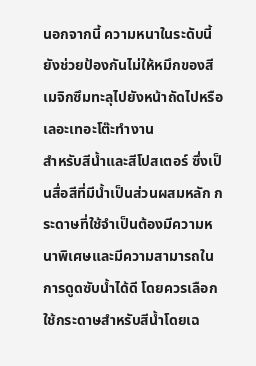นอกจากนี้ ความหนาในระดับนี้ยังช่วยป้องกันไม่ให้หมึกของสีเมจิกซึมทะลุไปยังหน้าถัดไปหรือเลอะเทอะโต๊ะทำงาน
สำหรับสีน้ำและสีโปสเตอร์ ซึ่งเป็นสื่อสีที่มีน้ำเป็นส่วนผสมหลัก กระดาษที่ใช้จำเป็นต้องมีความหนาพิเศษและมีความสามารถในการดูดซับน้ำได้ดี โดยควรเลือกใช้กระดาษสำหรับสีน้ำโดยเฉ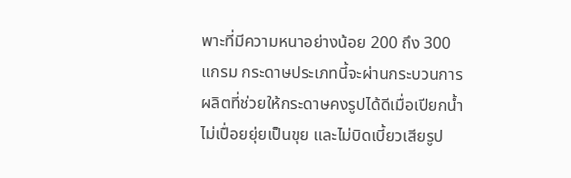พาะที่มีความหนาอย่างน้อย 200 ถึง 300 แกรม กระดาษประเภทนี้จะผ่านกระบวนการผลิตที่ช่วยให้กระดาษคงรูปได้ดีเมื่อเปียกน้ำ ไม่เปื่อยยุ่ยเป็นขุย และไม่บิดเบี้ยวเสียรูป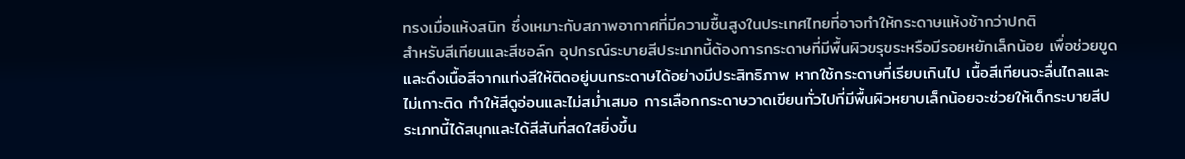ทรงเมื่อแห้งสนิท ซึ่งเหมาะกับสภาพอากาศที่มีความชื้นสูงในประเทศไทยที่อาจทำให้กระดาษแห้งช้ากว่าปกติ
สำหรับสีเทียนและสีชอล์ก อุปกรณ์ระบายสีประเภทนี้ต้องการกระดาษที่มีพื้นผิวขรุขระหรือมีรอยหยักเล็กน้อย เพื่อช่วยขูดและดึงเนื้อสีจากแท่งสีให้ติดอยู่บนกระดาษได้อย่างมีประสิทธิภาพ หากใช้กระดาษที่เรียบเกินไป เนื้อสีเทียนจะลื่นไถลและไม่เกาะติด ทำให้สีดูอ่อนและไม่สม่ำเสมอ การเลือกกระดาษวาดเขียนทั่วไปที่มีพื้นผิวหยาบเล็กน้อยจะช่วยให้เด็กระบายสีประเภทนี้ได้สนุกและได้สีสันที่สดใสยิ่งขึ้น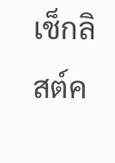เช็กลิสต์ค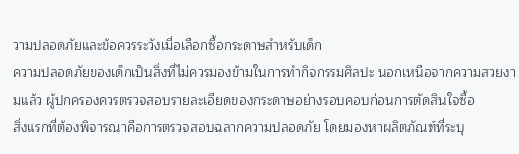วามปลอดภัยและข้อควรระวังเมื่อเลือกซื้อกระดาษสำหรับเด็ก
ความปลอดภัยของเด็กเป็นสิ่งที่ไม่ควรมองข้ามในการทำกิจกรรมศิลปะ นอกเหนือจากความสวยงามแล้ว ผู้ปกครองควรตรวจสอบรายละเอียดของกระดาษอย่างรอบคอบก่อนการตัดสินใจซื้อ
สิ่งแรกที่ต้องพิจารณาคือการตรวจสอบฉลากความปลอดภัย โดยมองหาผลิตภัณฑ์ที่ระบุ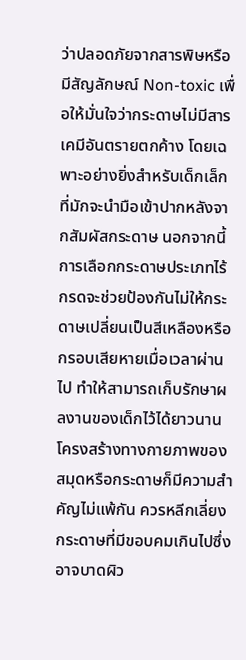ว่าปลอดภัยจากสารพิษหรือมีสัญลักษณ์ Non-toxic เพื่อให้มั่นใจว่ากระดาษไม่มีสารเคมีอันตรายตกค้าง โดยเฉพาะอย่างยิ่งสำหรับเด็กเล็กที่มักจะนำมือเข้าปากหลังจากสัมผัสกระดาษ นอกจากนี้ การเลือกกระดาษประเภทไร้กรดจะช่วยป้องกันไม่ให้กระดาษเปลี่ยนเป็นสีเหลืองหรือกรอบเสียหายเมื่อเวลาผ่านไป ทำให้สามารถเก็บรักษาผลงานของเด็กไว้ได้ยาวนาน
โครงสร้างทางกายภาพของสมุดหรือกระดาษก็มีความสำคัญไม่แพ้กัน ควรหลีกเลี่ยงกระดาษที่มีขอบคมเกินไปซึ่งอาจบาดผิว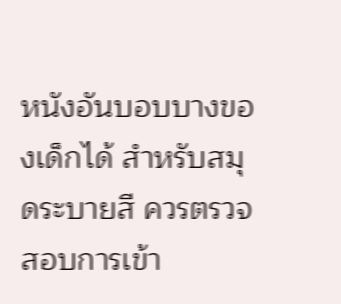หนังอันบอบบางของเด็กได้ สำหรับสมุดระบายสี ควรตรวจสอบการเข้า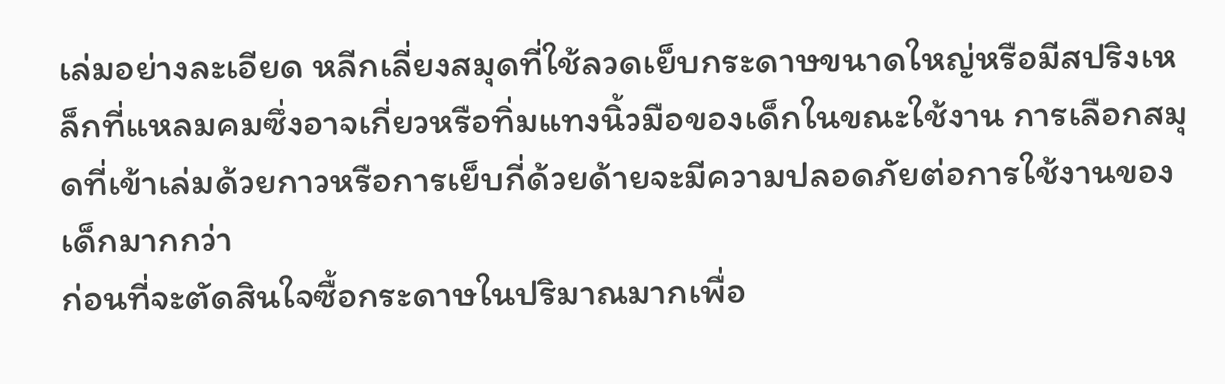เล่มอย่างละเอียด หลีกเลี่ยงสมุดที่ใช้ลวดเย็บกระดาษขนาดใหญ่หรือมีสปริงเหล็กที่แหลมคมซึ่งอาจเกี่ยวหรือทิ่มแทงนิ้วมือของเด็กในขณะใช้งาน การเลือกสมุดที่เข้าเล่มด้วยกาวหรือการเย็บกี่ด้วยด้ายจะมีความปลอดภัยต่อการใช้งานของเด็กมากกว่า
ก่อนที่จะตัดสินใจซื้อกระดาษในปริมาณมากเพื่อ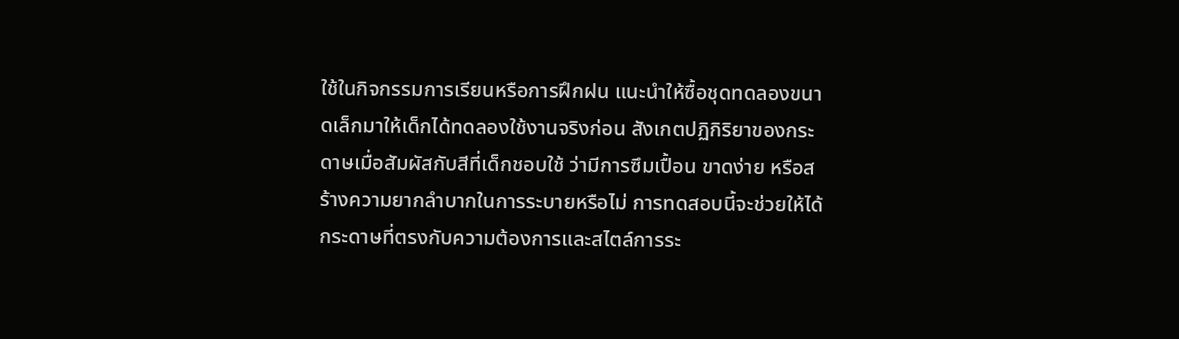ใช้ในกิจกรรมการเรียนหรือการฝึกฝน แนะนำให้ซื้อชุดทดลองขนาดเล็กมาให้เด็กได้ทดลองใช้งานจริงก่อน สังเกตปฏิกิริยาของกระดาษเมื่อสัมผัสกับสีที่เด็กชอบใช้ ว่ามีการซึมเปื้อน ขาดง่าย หรือสร้างความยากลำบากในการระบายหรือไม่ การทดสอบนี้จะช่วยให้ได้กระดาษที่ตรงกับความต้องการและสไตล์การระ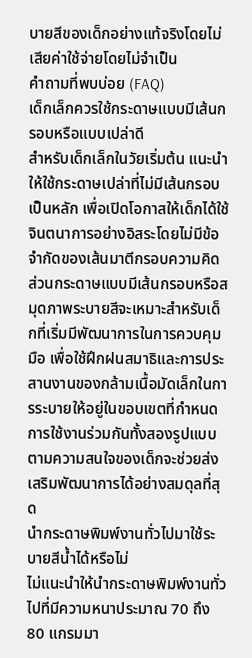บายสีของเด็กอย่างแท้จริงโดยไม่เสียค่าใช้จ่ายโดยไม่จำเป็น
คำถามที่พบบ่อย (FAQ)
เด็กเล็กควรใช้กระดาษแบบมีเส้นกรอบหรือแบบเปล่าดี
สำหรับเด็กเล็กในวัยเริ่มต้น แนะนำให้ใช้กระดาษเปล่าที่ไม่มีเส้นกรอบเป็นหลัก เพื่อเปิดโอกาสให้เด็กได้ใช้จินตนาการอย่างอิสระโดยไม่มีข้อจำกัดของเส้นมาตีกรอบความคิด ส่วนกระดาษแบบมีเส้นกรอบหรือสมุดภาพระบายสีจะเหมาะสำหรับเด็กที่เริ่มมีพัฒนาการในการควบคุมมือ เพื่อใช้ฝึกฝนสมาธิและการประสานงานของกล้ามเนื้อมัดเล็กในการระบายให้อยู่ในขอบเขตที่กำหนด การใช้งานร่วมกันทั้งสองรูปแบบตามความสนใจของเด็กจะช่วยส่งเสริมพัฒนาการได้อย่างสมดุลที่สุด
นำกระดาษพิมพ์งานทั่วไปมาใช้ระบายสีน้ำได้หรือไม่
ไม่แนะนำให้นำกระดาษพิมพ์งานทั่วไปที่มีความหนาประมาณ 70 ถึง 80 แกรมมา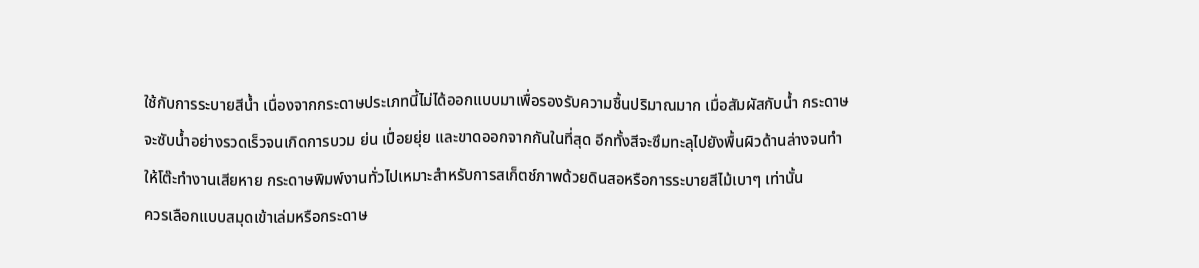ใช้กับการระบายสีน้ำ เนื่องจากกระดาษประเภทนี้ไม่ได้ออกแบบมาเพื่อรองรับความชื้นปริมาณมาก เมื่อสัมผัสกับน้ำ กระดาษจะซับน้ำอย่างรวดเร็วจนเกิดการบวม ย่น เปื่อยยุ่ย และขาดออกจากกันในที่สุด อีกทั้งสีจะซึมทะลุไปยังพื้นผิวด้านล่างจนทำให้โต๊ะทำงานเสียหาย กระดาษพิมพ์งานทั่วไปเหมาะสำหรับการสเก็ตช์ภาพด้วยดินสอหรือการระบายสีไม้เบาๆ เท่านั้น
ควรเลือกแบบสมุดเข้าเล่มหรือกระดาษ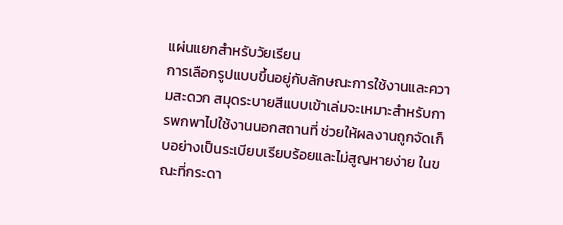แผ่นแยกสำหรับวัยเรียน
การเลือกรูปแบบขึ้นอยู่กับลักษณะการใช้งานและความสะดวก สมุดระบายสีแบบเข้าเล่มจะเหมาะสำหรับการพกพาไปใช้งานนอกสถานที่ ช่วยให้ผลงานถูกจัดเก็บอย่างเป็นระเบียบเรียบร้อยและไม่สูญหายง่าย ในขณะที่กระดา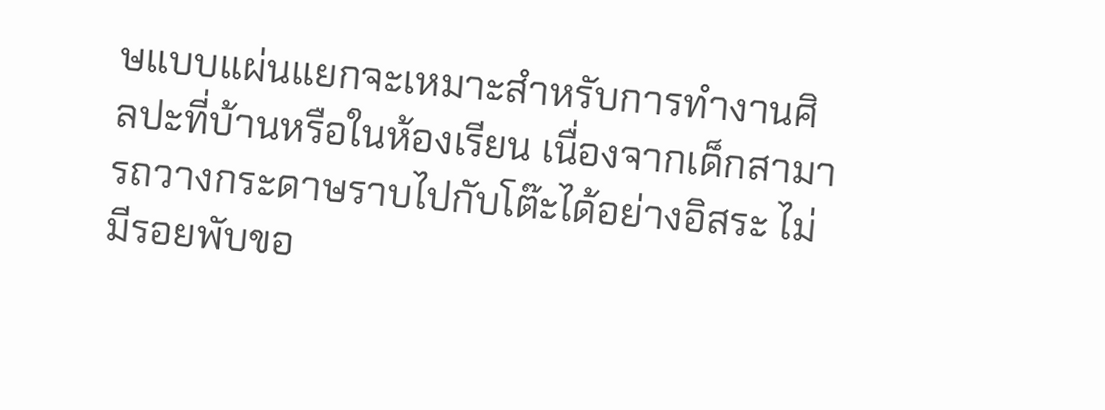ษแบบแผ่นแยกจะเหมาะสำหรับการทำงานศิลปะที่บ้านหรือในห้องเรียน เนื่องจากเด็กสามารถวางกระดาษราบไปกับโต๊ะได้อย่างอิสระ ไม่มีรอยพับขอ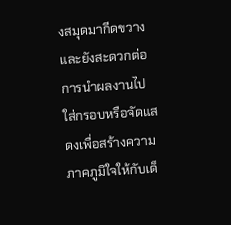งสมุดมากีดขวาง และยังสะดวกต่อการนำผลงานไปใส่กรอบหรือจัดแสดงเพื่อสร้างความภาคภูมิใจให้กับเด็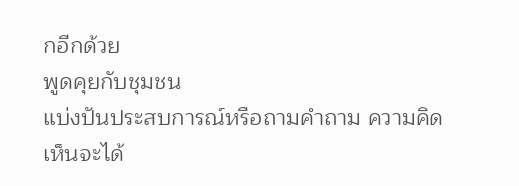กอีกด้วย
พูดคุยกับชุมชน
แบ่งปันประสบการณ์หรือถามคำถาม ความคิดเห็นจะได้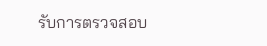รับการตรวจสอบ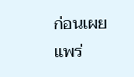ก่อนเผยแพร่